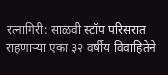रत्नागिरी: साळवी स्टॉप परिसरात राहणाऱ्या एका ३२ वर्षीय विवाहितेने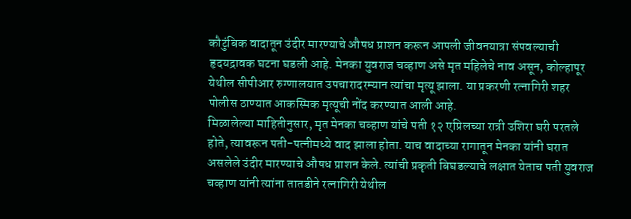कौटुंबिक वादातून उंदीर मारण्याचे औषध प्राशन करून आपली जीवनयात्रा संपवल्याची हृदयद्रावक घटना घडली आहे. मेनका युवराज चव्हाण असे मृत महिलेचे नाव असून, कोल्हापूर येथील सीपीआर रुग्णालयात उपचारादरम्यान त्यांचा मृत्यू झाला. या प्रकरणी रत्नागिरी शहर पोलीस ठाण्यात आकस्मिक मृत्यूची नोंद करण्यात आली आहे.
मिळालेल्या माहितीनुसार, मृत मेनका चव्हाण यांचे पती १२ एप्रिलच्या रात्री उशिरा घरी परतले होते, त्यावरून पती-पत्नीमध्ये वाद झाला होता. याच वादाच्या रागातून मेनका यांनी घरात असलेले उंदीर मारण्याचे औषध प्राशन केले. त्यांची प्रकृती बिघडल्याचे लक्षात येताच पती युवराज चव्हाण यांनी त्यांना तातडीने रत्नागिरी येथील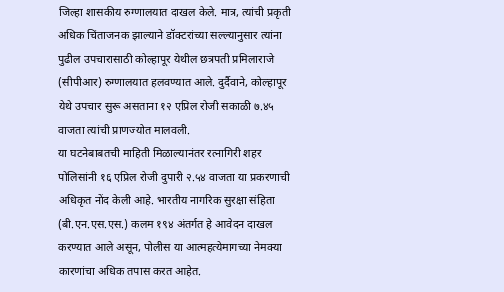जिल्हा शासकीय रुग्णालयात दाखल केले. मात्र, त्यांची प्रकृती अधिक चिंताजनक झाल्याने डॉक्टरांच्या सल्ल्यानुसार त्यांना पुढील उपचारासाठी कोल्हापूर येथील छत्रपती प्रमिलाराजे (सीपीआर) रुग्णालयात हलवण्यात आले. दुर्दैवाने, कोल्हापूर येथे उपचार सुरू असताना १२ एप्रिल रोजी सकाळी ७.४५ वाजता त्यांची प्राणज्योत मालवली.
या घटनेबाबतची माहिती मिळाल्यानंतर रत्नागिरी शहर पोलिसांनी १६ एप्रिल रोजी दुपारी २.५४ वाजता या प्रकरणाची अधिकृत नोंद केली आहे. भारतीय नागरिक सुरक्षा संहिता (बी.एन.एस.एस.) कलम १९४ अंतर्गत हे आवेदन दाखल करण्यात आले असून, पोलीस या आत्महत्येमागच्या नेमक्या कारणांचा अधिक तपास करत आहेत.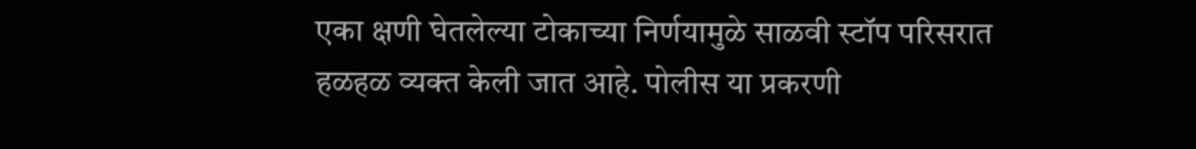एका क्षणी घेतलेल्या टोकाच्या निर्णयामुळे साळवी स्टॉप परिसरात हळहळ व्यक्त केली जात आहे. पोलीस या प्रकरणी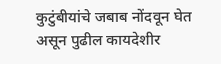कुटुंबीयांचे जबाब नोंदवून घेत असून पुढील कायदेशीर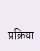प्रक्रिया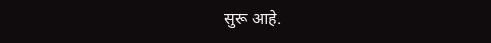सुरू आहे.